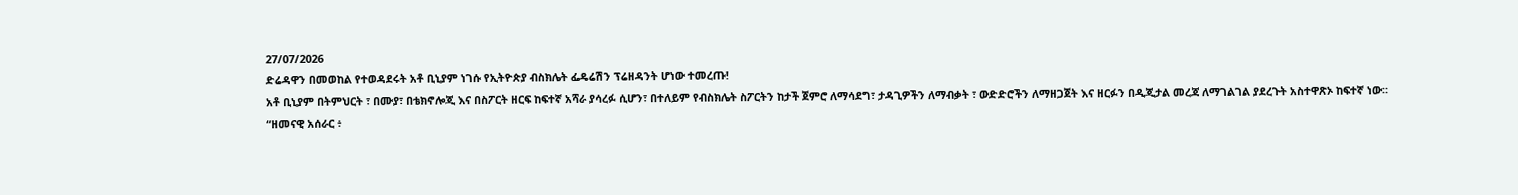27/07/2026
ድሬዳዋን በመወከል የተወዳደሩት አቶ ቢኒያም ነገሱ የኢትዮጵያ ብስክሌት ፌዴሬሽን ፕሬዘዳንት ሆነው ተመረጡ!
አቶ ቢኒያም በትምህርት ፣ በሙያ፣ በቴክኖሎጂ እና በስፖርት ዘርፍ ከፍተኛ አሻራ ያሳረፉ ሲሆን፣ በተለይም የብስክሌት ስፖርትን ከታች ጀምሮ ለማሳደግ፣ ታዳጊዎችን ለማብቃት ፣ ውድድሮችን ለማዘጋጀት እና ዘርፉን በዲጂታል መረጃ ለማገልገል ያደረጉት አስተዋጽኦ ከፍተኛ ነው።
“ዘመናዊ አሰራር ፥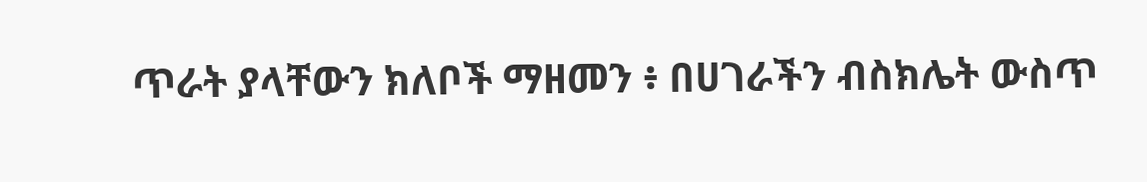ጥራት ያላቸውን ክለቦች ማዘመን ፥ በሀገራችን ብስክሌት ውስጥ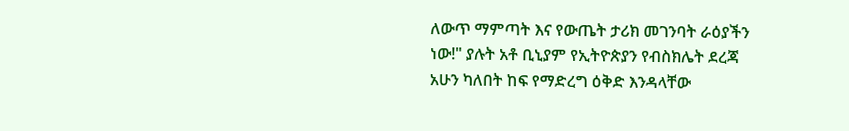ለውጥ ማምጣት እና የውጤት ታሪክ መገንባት ራዕያችን ነው!" ያሉት አቶ ቢኒያም የኢትዮጵያን የብስክሌት ደረጃ አሁን ካለበት ከፍ የማድረግ ዕቅድ እንዳላቸው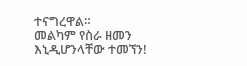ተናግረዋል።
መልካም የስራ ዘመን እኒዲሆንላቸው ተመኘን!